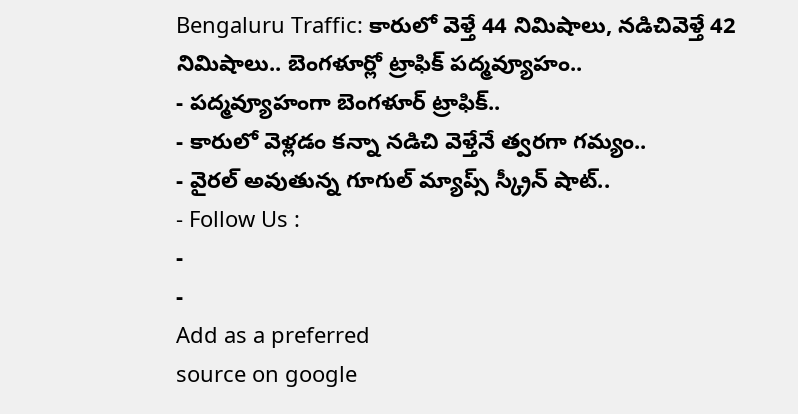Bengaluru Traffic: కారులో వెళ్తే 44 నిమిషాలు, నడిచివెళ్తే 42 నిమిషాలు.. బెంగళూర్లో ట్రాఫిక్ పద్మవ్యూహం..
- పద్మవ్యూహంగా బెంగళూర్ ట్రాఫిక్..
- కారులో వెళ్లడం కన్నా నడిచి వెళ్తేనే త్వరగా గమ్యం..
- వైరల్ అవుతున్న గూగుల్ మ్యాప్స్ స్క్రీన్ షాట్..
- Follow Us :
-
-
Add as a preferred
source on google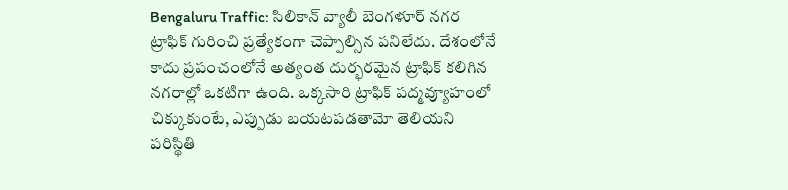Bengaluru Traffic: సిలికాన్ వ్యాలీ బెంగళూర్ నగర ట్రాఫిక్ గురించి ప్రత్యేకంగా చెప్పాల్సిన పనిలేదు. దేశంలోనే కాదు ప్రపంచంలోనే అత్యంత దుర్భరమైన ట్రాఫిక్ కలిగిన నగరాల్లో ఒకటిగా ఉంది. ఒక్కసారి ట్రాఫిక్ పద్మవ్యూహంలో చిక్కుకుంటే, ఎప్పుడు బయటపడతామో తెలియని పరిస్థితి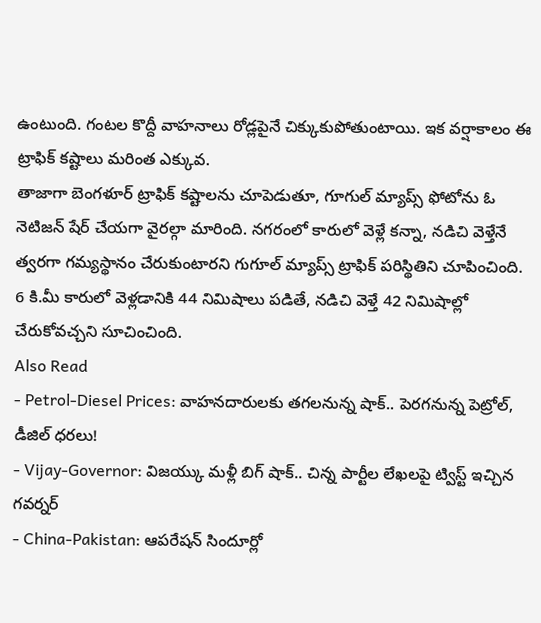ఉంటుంది. గంటల కొద్దీ వాహనాలు రోడ్లపైనే చిక్కుకుపోతుంటాయి. ఇక వర్షాకాలం ఈ ట్రాఫిక్ కష్టాలు మరింత ఎక్కువ.
తాజాగా బెంగళూర్ ట్రాఫిక్ కష్టాలను చూపెడుతూ, గూగుల్ మ్యాప్స్ ఫోటోను ఓ నెటిజన్ షేర్ చేయగా వైరల్గా మారింది. నగరంలో కారులో వెళ్లే కన్నా, నడిచి వెళ్తేనే త్వరగా గమ్యస్థానం చేరుకుంటారని గుగూల్ మ్యాప్స్ ట్రాఫిక్ పరిస్థితిని చూపించింది. 6 కి.మీ కారులో వెళ్లడానికి 44 నిమిషాలు పడితే, నడిచి వెళ్తే 42 నిమిషాల్లో చేరుకోవచ్చని సూచించింది.
Also Read
- Petrol-Diesel Prices: వాహనదారులకు తగలనున్న షాక్.. పెరగనున్న పెట్రోల్, డీజిల్ ధరలు!
- Vijay-Governor: విజయ్కు మళ్లీ బిగ్ షాక్.. చిన్న పార్టీల లేఖలపై ట్విస్ట్ ఇచ్చిన గవర్నర్
- China-Pakistan: ఆపరేషన్ సిందూర్లో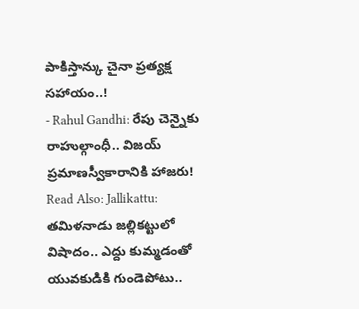పాకిస్తాన్కు చైనా ప్రత్యక్ష సహాయం..!
- Rahul Gandhi: రేపు చెన్నైకు రాహుల్గాంధీ.. విజయ్ ప్రమాణస్వీకారానికి హాజరు!
Read Also: Jallikattu: తమిళనాడు జల్లికట్టులో విషాదం.. ఎద్దు కుమ్మడంతో యువకుడికి గుండెపోటు..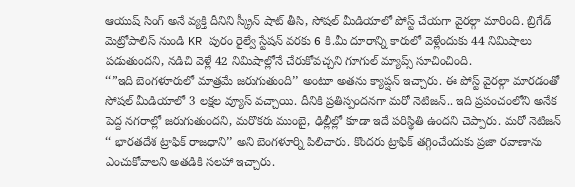ఆయుష్ సింగ్ అనే వ్యక్తి దీనిని స్క్రీన్ షాట్ తీసి, సోషల్ మీడియాలో పోస్ట్ చేయగా వైరల్గా మారింది. బ్రిగేడ్ మెట్రోపాలిస్ నుండి KR పురం రైల్వే స్టేషన్ వరకు 6 కి.మీ దూరాన్ని కారులో వెళ్లేందుకు 44 నిమిషాలు పడుతుందని, నడిచి వెళ్లే 42 నిమిషాల్లోనే చేరుకోవచ్చని గూగుల్ మ్యాప్స్ సూచించింది.
‘‘”ఇది బెంగళూరులో మాత్రమే జరుగుతుంది’’ అంటూ అతను క్యాప్షన్ ఇచ్చారు. ఈ పోస్ట్ వైరల్గా మారడంతో సోషల్ మీడియాలో 3 లక్షల వ్యూస్ వచ్చాయి. దీనికి ప్రతిస్పందనగా మరో నెటిజన్.. ఇది ప్రపంచంలోని అనేక పెద్ద నగరాల్లో జరుగుతుందని, మరొకరు ముంబై, ఢిల్లీల్లో కూడా ఇదే పరిస్థితి ఉందని చెప్పారు. మరో నెటిజన్ ‘‘ భారతదేశ ట్రాఫిక్ రాజధాని’’ అని బెంగళూర్ని పిలిచారు. కొందరు ట్రాఫిక్ తగ్గించేందుకు ప్రజా రవాణాను ఎంచుకోవాలని అతడికి సలహా ఇచ్చారు.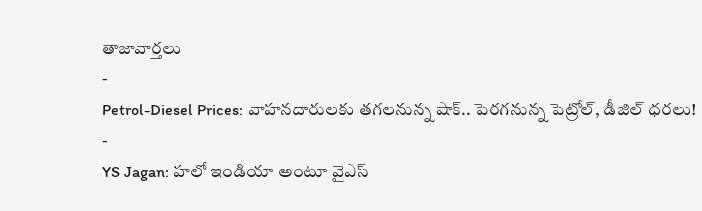తాజావార్తలు
-
Petrol-Diesel Prices: వాహనదారులకు తగలనున్న షాక్.. పెరగనున్న పెట్రోల్, డీజిల్ ధరలు!
-
YS Jagan: హలో ఇండియా అంటూ వైఎస్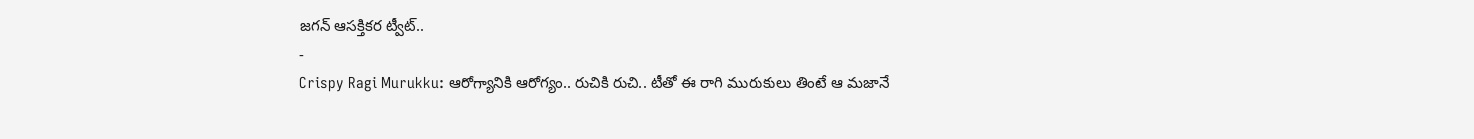జగన్ ఆసక్తికర ట్వీట్..
-
Crispy Ragi Murukku: ఆరోగ్యానికి ఆరోగ్యం.. రుచికి రుచి.. టీతో ఈ రాగి మురుకులు తింటే ఆ మజానే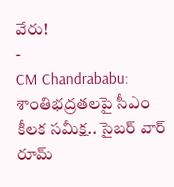వేరు!
-
CM Chandrababu: శాంతిభద్రతలపై సీఎం కీలక సమీక్ష.. సైబర్ వార్ రూమ్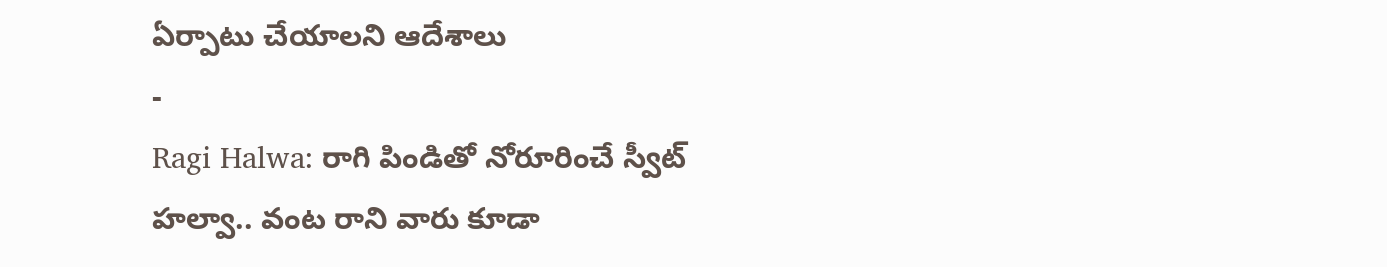ఏర్పాటు చేయాలని ఆదేశాలు
-
Ragi Halwa: రాగి పిండితో నోరూరించే స్వీట్ హల్వా.. వంట రాని వారు కూడా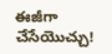ఈజీగా చేసేయొచ్చు!